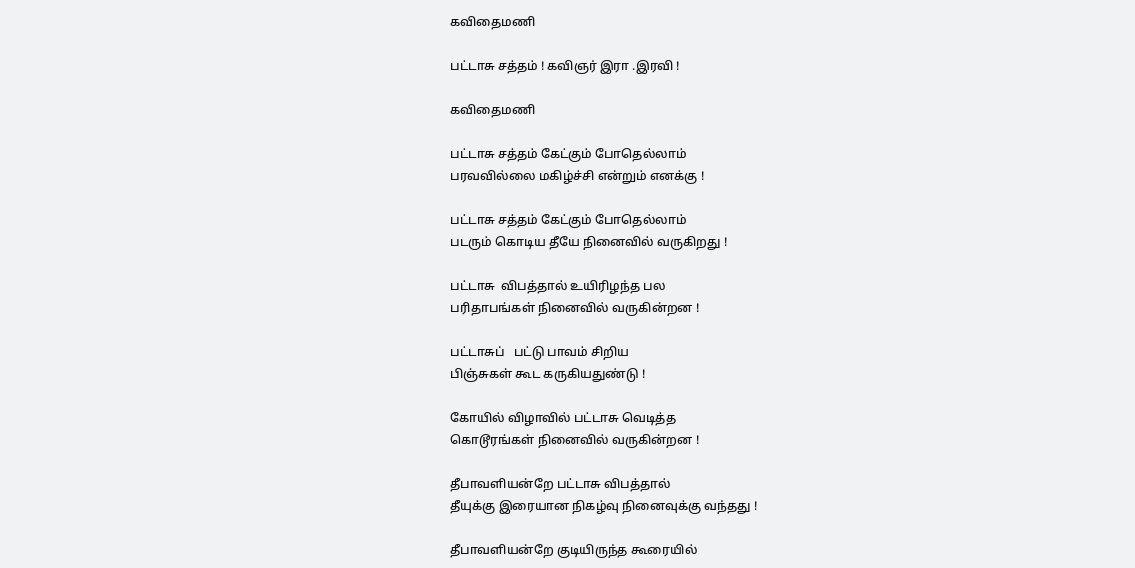கவிதைமணி

பட்டாசு சத்தம் ! கவிஞர் இரா .இரவி !

கவிதைமணி

பட்டாசு சத்தம் கேட்கும் போதெல்லாம்
பரவவில்லை மகிழ்ச்சி என்றும் எனக்கு !

பட்டாசு சத்தம் கேட்கும் போதெல்லாம்
படரும் கொடிய தீயே நினைவில் வருகிறது !

பட்டாசு  விபத்தால் உயிரிழந்த பல
பரிதாபங்கள் நினைவில் வருகின்றன !

பட்டாசுப்   பட்டு பாவம் சிறிய
பிஞ்சுகள் கூட கருகியதுண்டு !

கோயில் விழாவில் பட்டாசு வெடித்த
கொடூரங்கள் நினைவில் வருகின்றன !

தீபாவளியன்றே பட்டாசு விபத்தால்
தீயுக்கு இரையான நிகழ்வு நினைவுக்கு வந்தது !

தீபாவளியன்றே குடியிருந்த கூரையில்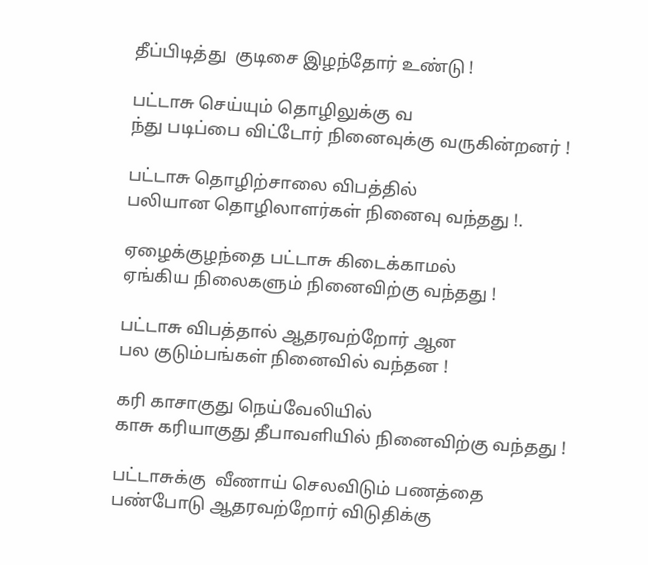தீப்பிடித்து  குடிசை இழந்தோர் உண்டு !

பட்டாசு செய்யும் தொழிலுக்கு வ
ந்து படிப்பை விட்டோர் நினைவுக்கு வருகின்றனர் !

பட்டாசு தொழிற்சாலை விபத்தில்
பலியான தொழிலாளர்கள் நினைவு வந்தது !.

ஏழைக்குழந்தை பட்டாசு கிடைக்காமல்
ஏங்கிய நிலைகளும் நினைவிற்கு வந்தது !

பட்டாசு விபத்தால் ஆதரவற்றோர் ஆன
பல குடும்பங்கள் நினைவில் வந்தன !

கரி காசாகுது நெய்வேலியில்
காசு கரியாகுது தீபாவளியில் நினைவிற்கு வந்தது !

பட்டாசுக்கு  வீணாய் செலவிடும் பணத்தை
பண்போடு ஆதரவற்றோர் விடுதிக்கு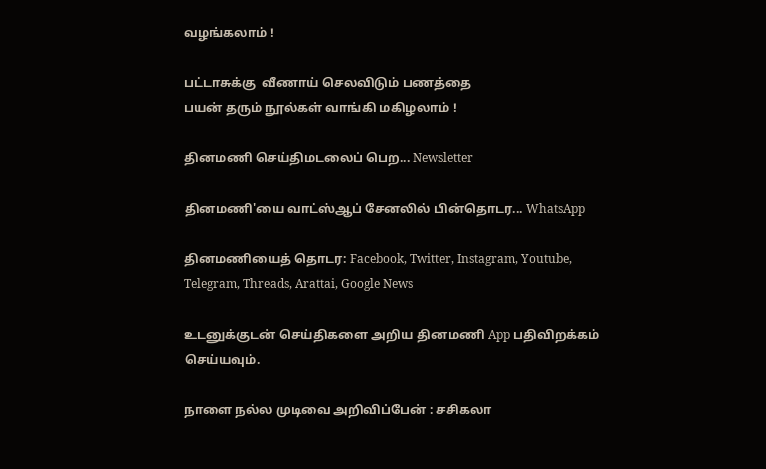வழங்கலாம் !

பட்டாசுக்கு  வீணாய் செலவிடும் பணத்தை
பயன் தரும் நூல்கள் வாங்கி மகிழலாம் !

தினமணி செய்திமடலைப் பெற... Newsletter

தினமணி'யை வாட்ஸ்ஆப் சேனலில் பின்தொடர... WhatsApp

தினமணியைத் தொடர: Facebook, Twitter, Instagram, Youtube, Telegram, Threads, Arattai, Google News

உடனுக்குடன் செய்திகளை அறிய தினமணி App பதிவிறக்கம் செய்யவும்.

நாளை நல்ல முடிவை அறிவிப்பேன் : சசிகலா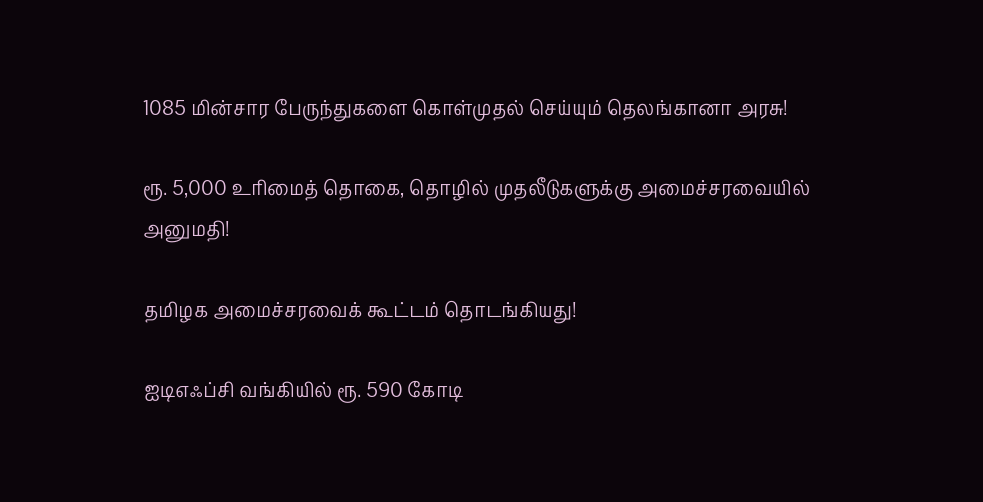1085 மின்சார பேருந்துகளை கொள்முதல் செய்யும் தெலங்கானா அரசு!

ரூ. 5,000 உரிமைத் தொகை, தொழில் முதலீடுகளுக்கு அமைச்சரவையில் அனுமதி!

தமிழக அமைச்சரவைக் கூட்டம் தொடங்கியது!

ஐடிஎஃப்சி வங்கியில் ரூ. 590 கோடி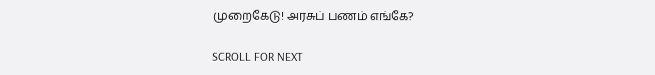முறைகேடு! அரசுப் பணம் எங்கே?

SCROLL FOR NEXT